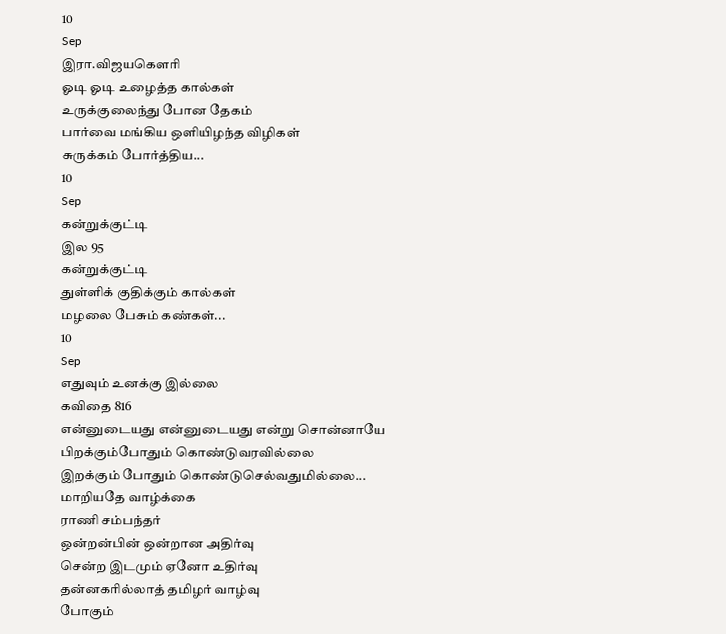10
Sep
இரா.விஜயகௌரி
ஓடி ஓடி உழைத்த கால்கள்
உருக்குலைந்து போன தேகம்
பார்வை மங்கிய ஒளியிழந்த விழிகள்
சுருக்கம் போர்த்திய...
10
Sep
கன்றுக்குட்டி
இல 95
கன்றுக்குட்டி
துள்ளிக் குதிக்கும் கால்கள்
மழலை பேசும் கண்கள்...
10
Sep
எதுவும் உனக்கு இல்லை
கவிதை 816
என்னுடையது என்னுடையது என்று சொன்னாயே
பிறக்கும்போதும் கொண்டுவரவில்லை
இறக்கும் போதும் கொண்டுசெல்வதுமில்லை...
மாறியதே வாழ்க்கை
ராணி சம்பந்தர்
ஒன்றன்பின் ஒன்றான அதிர்வு
சென்ற இடமும் ஏனோ உதிர்வு
தன்னகரில்லாத் தமிழர் வாழ்வு
போகும்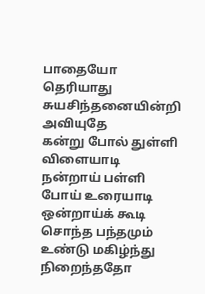பாதையோ தெரியாது
சுயசிந்தனையின்றி அவியுதே
கன்று போல் துள்ளி விளையாடி
நன்றாய் பள்ளி போய் உரையாடி
ஒன்றாய்க் கூடி சொந்த பந்தமும்
உண்டு மகிழ்ந்து நிறைந்ததோ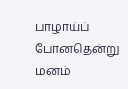பாழாய்ப் போனதென்று மனம்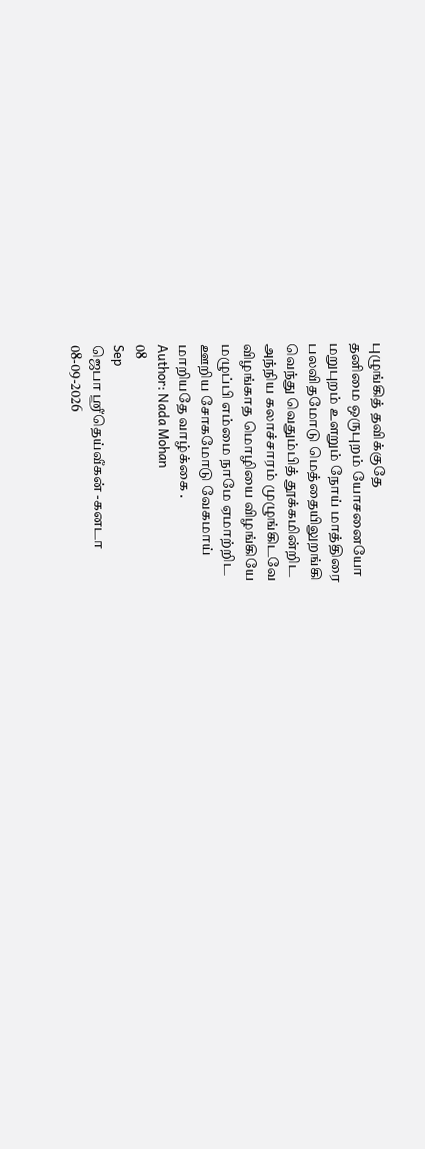புழுங்கித் தவிக்குதே
தனிமை ஒருபுறம் யோசனையோ
மறுபுறம் உளறும் நோய் மாத்திரை
பலவிதமோடு மெத்தையிலுறங்கி
வெந்து வெதும்பித் தூக்கமின்றிட
அந்நிய கலாச்சாரம் முழுங்கிடவே
விழங்காத மொழியை விழங்கியே
மழுப்பி எம்மை நாமே ஏமாற்றிட
ஊறிய சோகமோடு வேகமாய்
மாறியதே வாழ்க்கை .
Author: Nada Mohan
08
Sep
ஜெபா ஸ்ரீதெய்வீகன் -கனடா
08-09-2026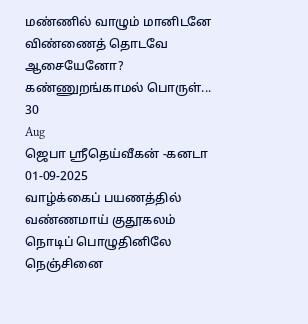மண்ணில் வாழும் மானிடனே
விண்ணைத் தொடவே ஆசையேனோ?
கண்ணுறங்காமல் பொருள்...
30
Aug
ஜெபா ஸ்ரீதெய்வீகன் -கனடா
01-09-2025
வாழ்க்கைப் பயணத்தில்
வண்ணமாய் குதூகலம்
நொடிப் பொழுதினிலே
நெஞ்சினை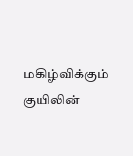மகிழ்விக்கும்
குயிலின்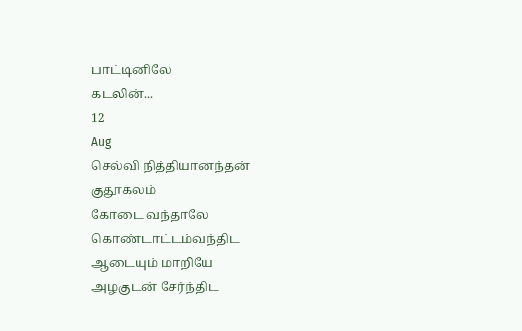பாட்டினிலே
கடலின்...
12
Aug
செல்வி நித்தியானந்தன்
குதூகலம்
கோடை வந்தாலே
கொண்டாட்டம்வந்திட
ஆடையும் மாறியே
அழகுடன் சேர்ந்திட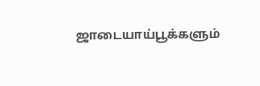ஜாடையாய்பூக்களும்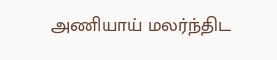அணியாய் மலர்ந்திட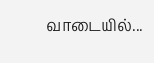வாடையில்...